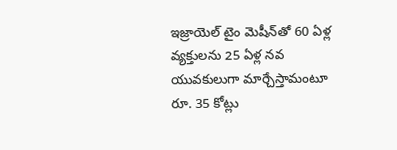ఇజ్రాయెల్ టైం మెషీన్‌తో 60 ఏళ్ల వ్యక్తులను 25 ఏళ్ల నవ యువకులుగా మార్చేస్తామంటూ రూ. 35 కోట్లు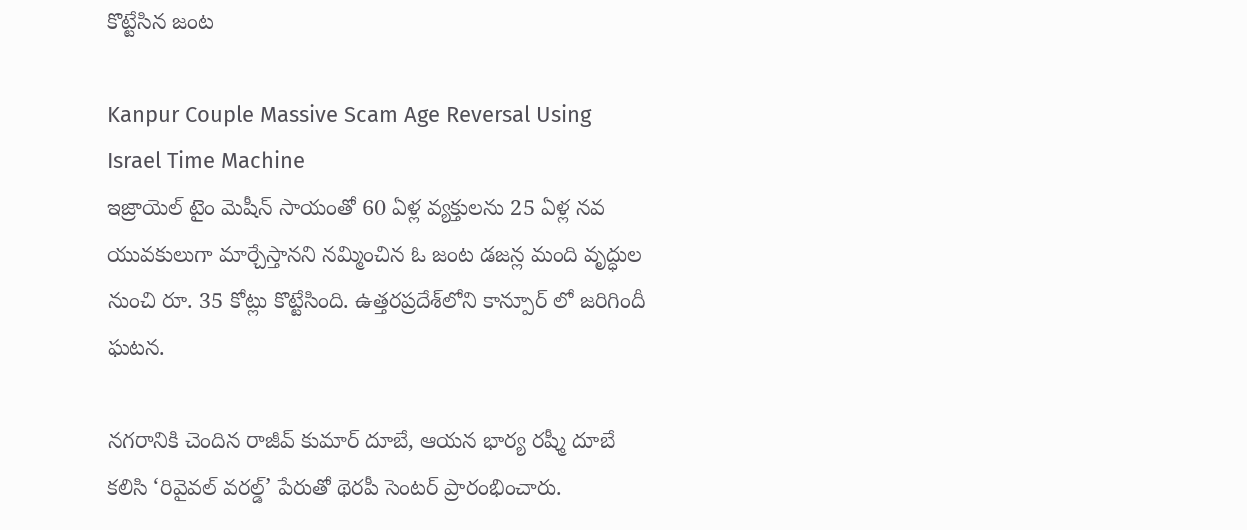కొట్టేసిన జంట

Kanpur Couple Massive Scam Age Reversal Using Israel Time Machine
ఇజ్రాయెల్ టైం మెషీన్ సాయంతో 60 ఏళ్ల వ్యక్తులను 25 ఏళ్ల నవ యువకులుగా మార్చేస్తానని నమ్మించిన ఓ జంట డజన్ల మంది వృద్ధుల నుంచి రూ. 35 కోట్లు కొట్టేసింది. ఉత్తరప్రదేశ్‌లోని కాన్పూర్ లో జరిగిందీ ఘటన.

నగరానికి చెందిన రాజీవ్ కుమార్ దూబే, ఆయన భార్య రష్మీ దూబే కలిసి ‘రివైవల్ వరల్డ్’ పేరుతో థెరపీ సెంటర్ ప్రారంభించారు.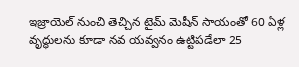ఇజ్రాయెల్ నుంచి తెచ్చిన టైమ్ మెషీన్ సాయంతో 60 ఏళ్ల వృద్ధులను కూడా నవ యవ్వనం ఉట్టిపడేలా 25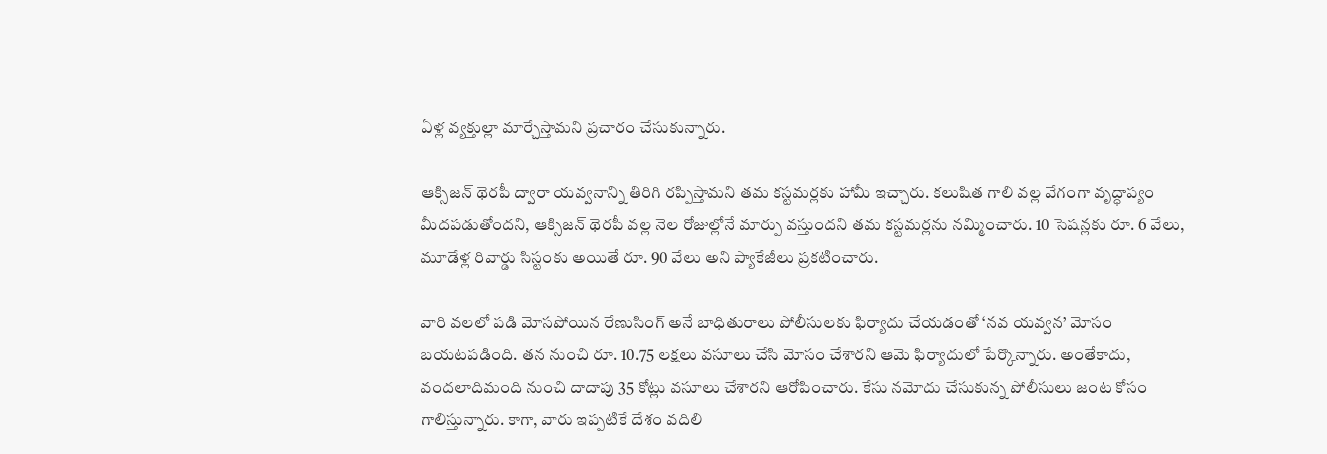ఏళ్ల వ్యక్తుల్లా మార్చేస్తామని ప్రచారం చేసుకున్నారు.

ఆక్సిజన్ థెరపీ ద్వారా యవ్వనాన్ని తిరిగి రప్పిస్తామని తమ కస్టమర్లకు హామీ ఇచ్చారు. కలుషిత గాలి వల్ల వేగంగా వృద్ధాప్యం మీదపడుతోందని, ఆక్సిజన్ థెరపీ వల్ల నెల రోజుల్లోనే మార్పు వస్తుందని తమ కస్టమర్లను నమ్మించారు. 10 సెషన్లకు రూ. 6 వేలు, మూడేళ్ల రివార్డు సిస్టంకు అయితే రూ. 90 వేలు అని ప్యాకేజీలు ప్రకటించారు.

వారి వలలో పడి మోసపోయిన రేణుసింగ్ అనే బాధితురాలు పోలీసులకు ఫిర్యాదు చేయడంతో ‘నవ యవ్వన’ మోసం బయటపడింది. తన నుంచి రూ. 10.75 లక్షలు వసూలు చేసి మోసం చేశారని ఆమె ఫిర్యాదులో పేర్కొన్నారు. అంతేకాదు, వందలాదిమంది నుంచి దాదాపు 35 కోట్లు వసూలు చేశారని ఆరోపించారు. కేసు నమోదు చేసుకున్న పోలీసులు జంట కోసం గాలిస్తున్నారు. కాగా, వారు ఇప్పటికే దేశం వదిలి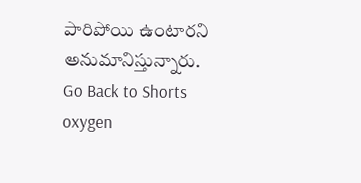పారిపోయి ఉంటారని అనుమానిస్తున్నారు.
Go Back to Shorts
oxygen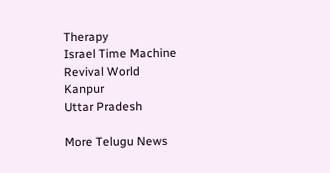Therapy
Israel Time Machine
Revival World
Kanpur
Uttar Pradesh

More Telugu News